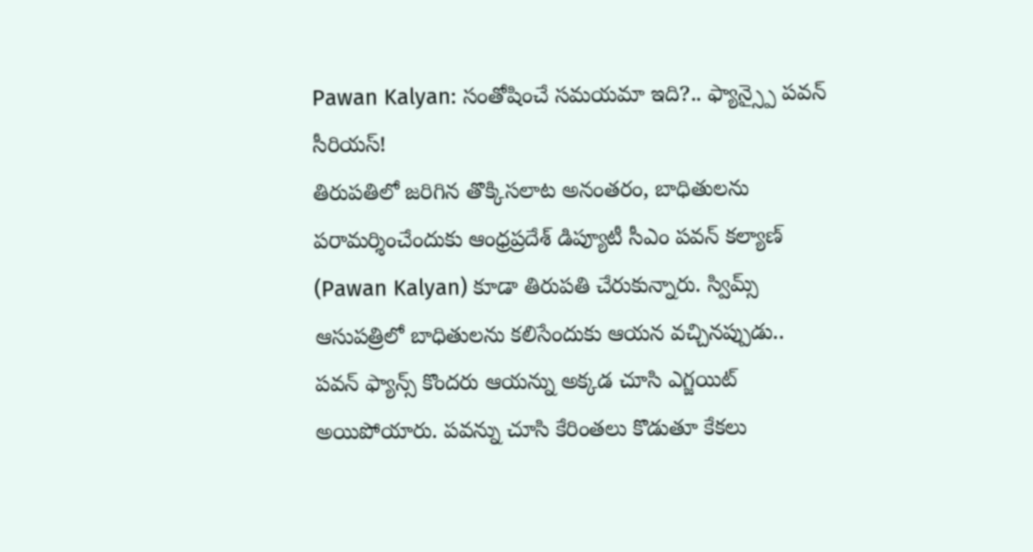Pawan Kalyan: సంతోషించే సమయమా ఇది?.. ఫ్యాన్స్పై పవన్ సీరియస్!
తిరుపతిలో జరిగిన తొక్కిసలాట అనంతరం, బాధితులను పరామర్శించేందుకు ఆంధ్రప్రదేశ్ డిప్యూటీ సీఎం పవన్ కల్యాణ్ (Pawan Kalyan) కూడా తిరుపతి చేరుకున్నారు. స్విమ్స్ ఆసుపత్రిలో బాధితులను కలిసేందుకు ఆయన వచ్చినప్పుడు.. పవన్ ఫ్యాన్స్ కొందరు ఆయన్ను అక్కడ చూసి ఎగ్జయిట్ అయిపోయారు. పవన్ను చూసి కేరింతలు కొడుతూ కేకలు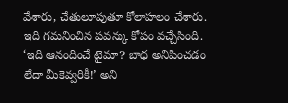వేశారు, చేతులూపుతూ కోలాహలం చేశారు. ఇది గమనించిన పవన్కు కోపం వచ్చేసింది.
‘ఇది ఆనందించే టైమా? బాధ అనిపించడం లేదా మీకెవ్వరికీ!’ అని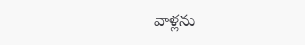వాళ్లను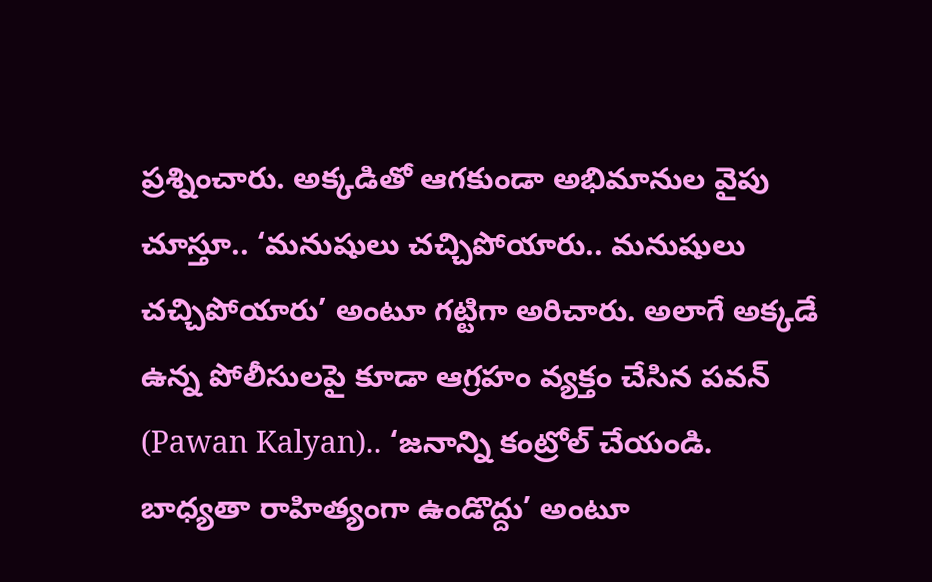ప్రశ్నించారు. అక్కడితో ఆగకుండా అభిమానుల వైపు చూస్తూ.. ‘మనుషులు చచ్చిపోయారు.. మనుషులు చచ్చిపోయారు’ అంటూ గట్టిగా అరిచారు. అలాగే అక్కడే ఉన్న పోలీసులపై కూడా ఆగ్రహం వ్యక్తం చేసిన పవన్ (Pawan Kalyan).. ‘జనాన్ని కంట్రోల్ చేయండి. బాధ్యతా రాహిత్యంగా ఉండొద్దు’ అంటూ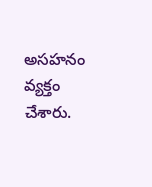అసహనం వ్యక్తం చేశారు.